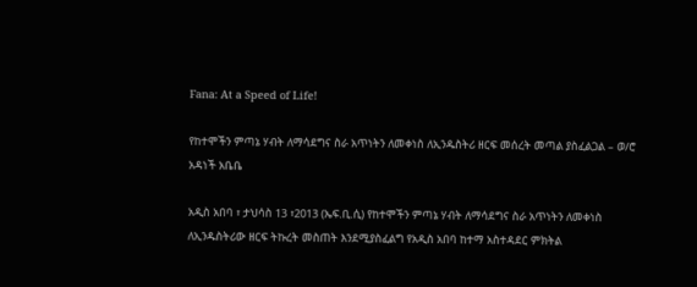Fana: At a Speed of Life!

የከተሞችን ምጣኔ ሃብት ለማሳደግና ስራ አጥነትን ለመቀነስ ለኢንዱስትሪ ዘርፍ መሰረት መጣል ያስፈልጋል – ወ/ሮ አዳነች አቤቤ

አዲስ አበባ ፣ ታህሳስ 13 ፣2013 (ኤፍ.ቢ.ሲ) የከተሞችን ምጣኔ ሃብት ለማሳደግና ስራ አጥነትን ለመቀነስ ለኢንዱስትሪው ዘርፍ ትኩረት መስጠት እንደሚያስፈልግ የአዲስ አበባ ከተማ አስተዳደር ምክትል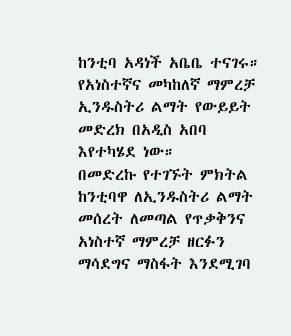ከንቲባ አዳነች አቤቤ ተናገሩ።
የአነስተኛና መካከለኛ ማምረቻ ኢንዱስትሪ ልማት የውይይት መድረክ በአዲስ አበባ እየተካሄደ ነው።
በመድረኩ የተገኙት ምክትል ከንቲባዋ ለኢንዱስትሪ ልማት መሰረት ለመጣል የጥቃቅንና አነስተኛ ማምረቻ ዘርፉን ማሳደግና ማስፋት እንደሚገባ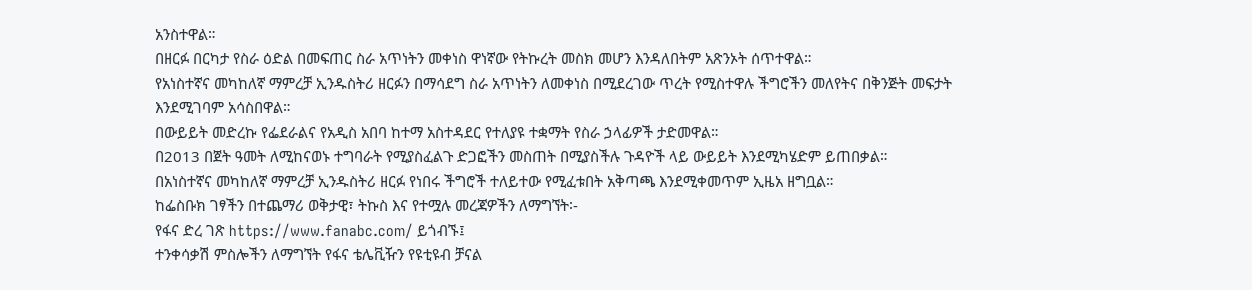አንስተዋል።
በዘርፉ በርካታ የስራ ዕድል በመፍጠር ስራ አጥነትን መቀነስ ዋነኛው የትኩረት መስክ መሆን እንዳለበትም አጽንኦት ሰጥተዋል።
የአነስተኛና መካከለኛ ማምረቻ ኢንዱስትሪ ዘርፉን በማሳደግ ስራ አጥነትን ለመቀነስ በሚደረገው ጥረት የሚስተዋሉ ችግሮችን መለየትና በቅንጅት መፍታት እንደሚገባም አሳስበዋል።
በውይይት መድረኩ የፌደራልና የአዲስ አበባ ከተማ አስተዳደር የተለያዩ ተቋማት የስራ ኃላፊዎች ታድመዋል።
በ2013 በጀት ዓመት ለሚከናወኑ ተግባራት የሚያስፈልጉ ድጋፎችን መስጠት በሚያስችሉ ጉዳዮች ላይ ውይይት እንደሚካሄድም ይጠበቃል።
በአነስተኛና መካከለኛ ማምረቻ ኢንዱስትሪ ዘርፉ የነበሩ ችግሮች ተለይተው የሚፈቱበት አቅጣጫ እንደሚቀመጥም ኢዜአ ዘግቧል።
ከፌስቡክ ገፃችን በተጨማሪ ወቅታዊ፣ ትኩስ እና የተሟሉ መረጃዎችን ለማግኘት፡-
የፋና ድረ ገጽ https://www.fanabc.com/ ይጎብኙ፤
ተንቀሳቃሽ ምስሎችን ለማግኘት የፋና ቴሌቪዥን የዩቲዩብ ቻናል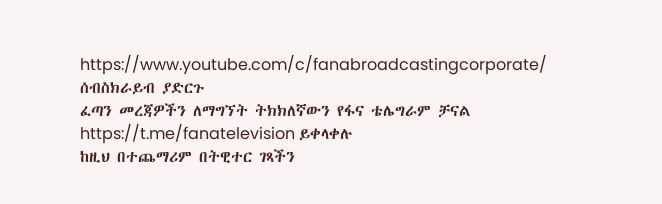https://www.youtube.com/c/fanabroadcastingcorporate/ ሰብስክራይብ ያድርጉ
ፈጣን መረጃዎችን ለማግኘት ትክክለኛውን የፋና ቴሌግራም ቻናል https://t.me/fanatelevision ይቀላቀሉ
ከዚህ በተጨማሪም በትዊተር ገጻችን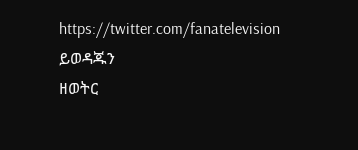https://twitter.com/fanatelevision ይወዳጁን
ዘወትር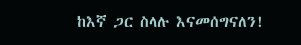ከእኛ ጋር ስላሉ እናመሰግናለን!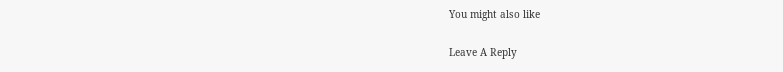You might also like

Leave A Reply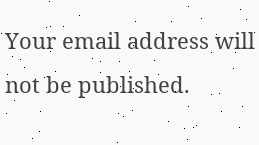Your email address will not be published.